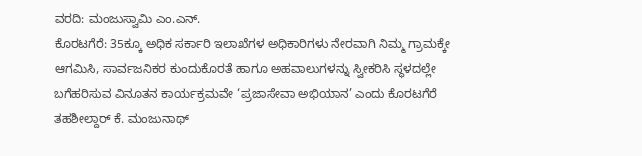ವರದಿ: ಮಂಜುಸ್ವಾಮಿ ಎಂ.ಎನ್.
ಕೊರಟಗೆರೆ: 35ಕ್ಕೂ ಅಧಿಕ ಸರ್ಕಾರಿ ಇಲಾಖೆಗಳ ಅಧಿಕಾರಿಗಳು ನೇರವಾಗಿ ನಿಮ್ಮ ಗ್ರಾಮಕ್ಕೇ ಆಗಮಿಸಿ, ಸಾರ್ವಜನಿಕರ ಕುಂದುಕೊರತೆ ಹಾಗೂ ಅಹವಾಲುಗಳನ್ನು ಸ್ವೀಕರಿಸಿ ಸ್ಥಳದಲ್ಲೇ ಬಗೆಹರಿಸುವ ವಿನೂತನ ಕಾರ್ಯಕ್ರಮವೇ ‘ಪ್ರಜಾಸೇವಾ ಅಭಿಯಾನ’ ಎಂದು ಕೊರಟಗೆರೆ ತಹಶೀಲ್ದಾರ್ ಕೆ. ಮಂಜುನಾಥ್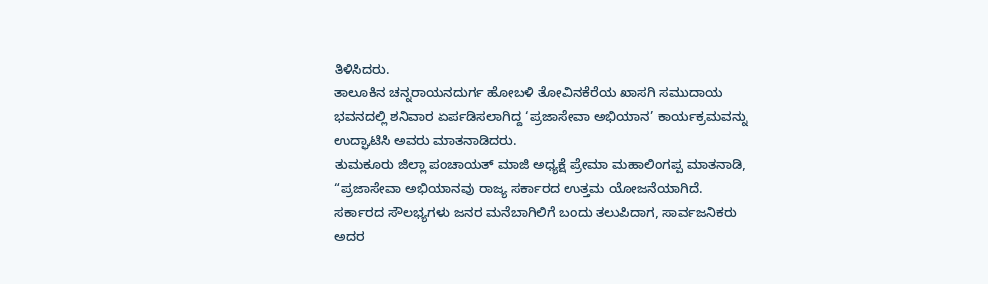ತಿಳಿಸಿದರು.
ತಾಲೂಕಿನ ಚನ್ನರಾಯನದುರ್ಗ ಹೋಬಳಿ ತೋವಿನಕೆರೆಯ ಖಾಸಗಿ ಸಮುದಾಯ ಭವನದಲ್ಲಿ ಶನಿವಾರ ಏರ್ಪಡಿಸಲಾಗಿದ್ದ ‘ಪ್ರಜಾಸೇವಾ ಅಭಿಯಾನ’ ಕಾರ್ಯಕ್ರಮವನ್ನು ಉದ್ಘಾಟಿಸಿ ಅವರು ಮಾತನಾಡಿದರು.
ತುಮಕೂರು ಜಿಲ್ಲಾ ಪಂಚಾಯತ್ ಮಾಜಿ ಅಧ್ಯಕ್ಷೆ ಪ್ರೇಮಾ ಮಹಾಲಿಂಗಪ್ಪ ಮಾತನಾಡಿ, “ಪ್ರಜಾಸೇವಾ ಅಭಿಯಾನವು ರಾಜ್ಯ ಸರ್ಕಾರದ ಉತ್ತಮ ಯೋಜನೆಯಾಗಿದೆ. ಸರ್ಕಾರದ ಸೌಲಭ್ಯಗಳು ಜನರ ಮನೆಬಾಗಿಲಿಗೆ ಬಂದು ತಲುಪಿದಾಗ, ಸಾರ್ವಜನಿಕರು ಅದರ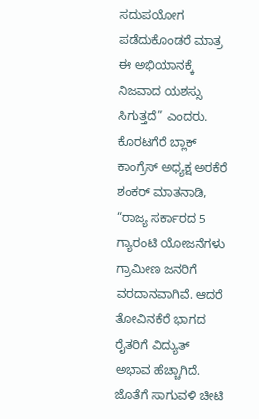ಸದುಪಯೋಗ ಪಡೆದುಕೊಂಡರೆ ಮಾತ್ರ ಈ ಅಭಿಯಾನಕ್ಕೆ ನಿಜವಾದ ಯಶಸ್ಸು ಸಿಗುತ್ತದೆ” ಎಂದರು.
ಕೊರಟಗೆರೆ ಬ್ಲಾಕ್ ಕಾಂಗ್ರೆಸ್ ಅಧ್ಯಕ್ಷ ಅರಕೆರೆ ಶಂಕರ್ ಮಾತನಾಡಿ, “ರಾಜ್ಯ ಸರ್ಕಾರದ 5 ಗ್ಯಾರಂಟಿ ಯೋಜನೆಗಳು ಗ್ರಾಮೀಣ ಜನರಿಗೆ ವರದಾನವಾಗಿವೆ. ಆದರೆ ತೋವಿನಕೆರೆ ಭಾಗದ ರೈತರಿಗೆ ವಿದ್ಯುತ್ ಅಭಾವ ಹೆಚ್ಚಾಗಿದೆ. ಜೊತೆಗೆ ಸಾಗುವಳಿ ಚೀಟಿ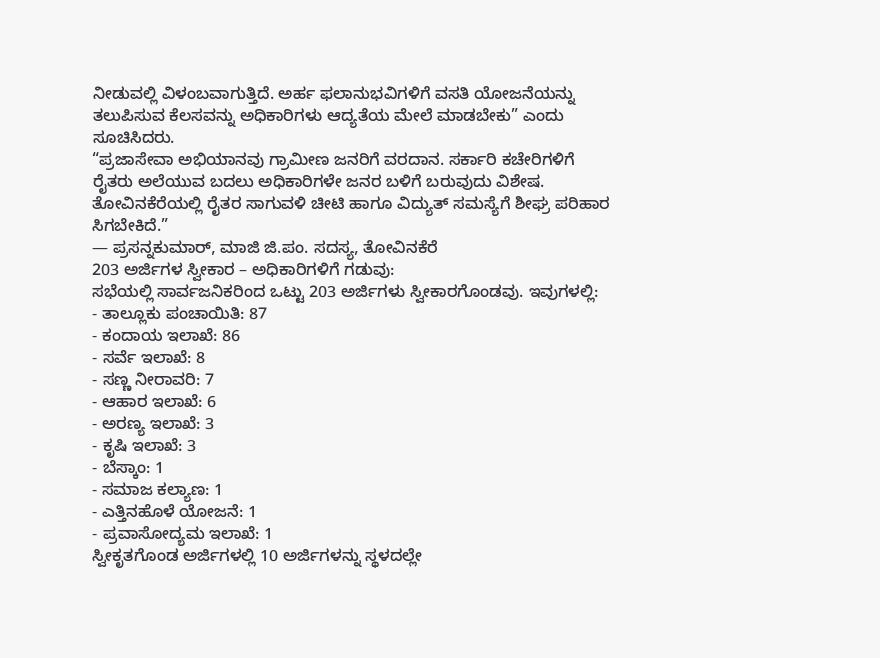ನೀಡುವಲ್ಲಿ ವಿಳಂಬವಾಗುತ್ತಿದೆ. ಅರ್ಹ ಫಲಾನುಭವಿಗಳಿಗೆ ವಸತಿ ಯೋಜನೆಯನ್ನು ತಲುಪಿಸುವ ಕೆಲಸವನ್ನು ಅಧಿಕಾರಿಗಳು ಆದ್ಯತೆಯ ಮೇಲೆ ಮಾಡಬೇಕು” ಎಂದು ಸೂಚಿಸಿದರು.
“ಪ್ರಜಾಸೇವಾ ಅಭಿಯಾನವು ಗ್ರಾಮೀಣ ಜನರಿಗೆ ವರದಾನ. ಸರ್ಕಾರಿ ಕಚೇರಿಗಳಿಗೆ ರೈತರು ಅಲೆಯುವ ಬದಲು ಅಧಿಕಾರಿಗಳೇ ಜನರ ಬಳಿಗೆ ಬರುವುದು ವಿಶೇಷ. ತೋವಿನಕೆರೆಯಲ್ಲಿ ರೈತರ ಸಾಗುವಳಿ ಚೀಟಿ ಹಾಗೂ ವಿದ್ಯುತ್ ಸಮಸ್ಯೆಗೆ ಶೀಘ್ರ ಪರಿಹಾರ ಸಿಗಬೇಕಿದೆ.”
— ಪ್ರಸನ್ನಕುಮಾರ್, ಮಾಜಿ ಜಿ.ಪಂ. ಸದಸ್ಯ, ತೋವಿನಕೆರೆ
203 ಅರ್ಜಿಗಳ ಸ್ವೀಕಾರ – ಅಧಿಕಾರಿಗಳಿಗೆ ಗಡುವು:
ಸಭೆಯಲ್ಲಿ ಸಾರ್ವಜನಿಕರಿಂದ ಒಟ್ಟು 203 ಅರ್ಜಿಗಳು ಸ್ವೀಕಾರಗೊಂಡವು. ಇವುಗಳಲ್ಲಿ:
- ತಾಲ್ಲೂಕು ಪಂಚಾಯಿತಿ: 87
- ಕಂದಾಯ ಇಲಾಖೆ: 86
- ಸರ್ವೆ ಇಲಾಖೆ: 8
- ಸಣ್ಣ ನೀರಾವರಿ: 7
- ಆಹಾರ ಇಲಾಖೆ: 6
- ಅರಣ್ಯ ಇಲಾಖೆ: 3
- ಕೃಷಿ ಇಲಾಖೆ: 3
- ಬೆಸ್ಕಾಂ: 1
- ಸಮಾಜ ಕಲ್ಯಾಣ: 1
- ಎತ್ತಿನಹೊಳೆ ಯೋಜನೆ: 1
- ಪ್ರವಾಸೋದ್ಯಮ ಇಲಾಖೆ: 1
ಸ್ವೀಕೃತಗೊಂಡ ಅರ್ಜಿಗಳಲ್ಲಿ 10 ಅರ್ಜಿಗಳನ್ನು ಸ್ಥಳದಲ್ಲೇ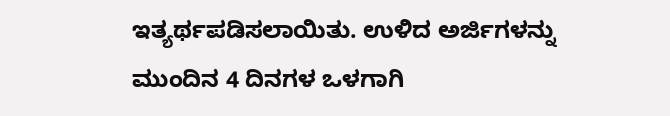ಇತ್ಯರ್ಥಪಡಿಸಲಾಯಿತು. ಉಳಿದ ಅರ್ಜಿಗಳನ್ನು ಮುಂದಿನ 4 ದಿನಗಳ ಒಳಗಾಗಿ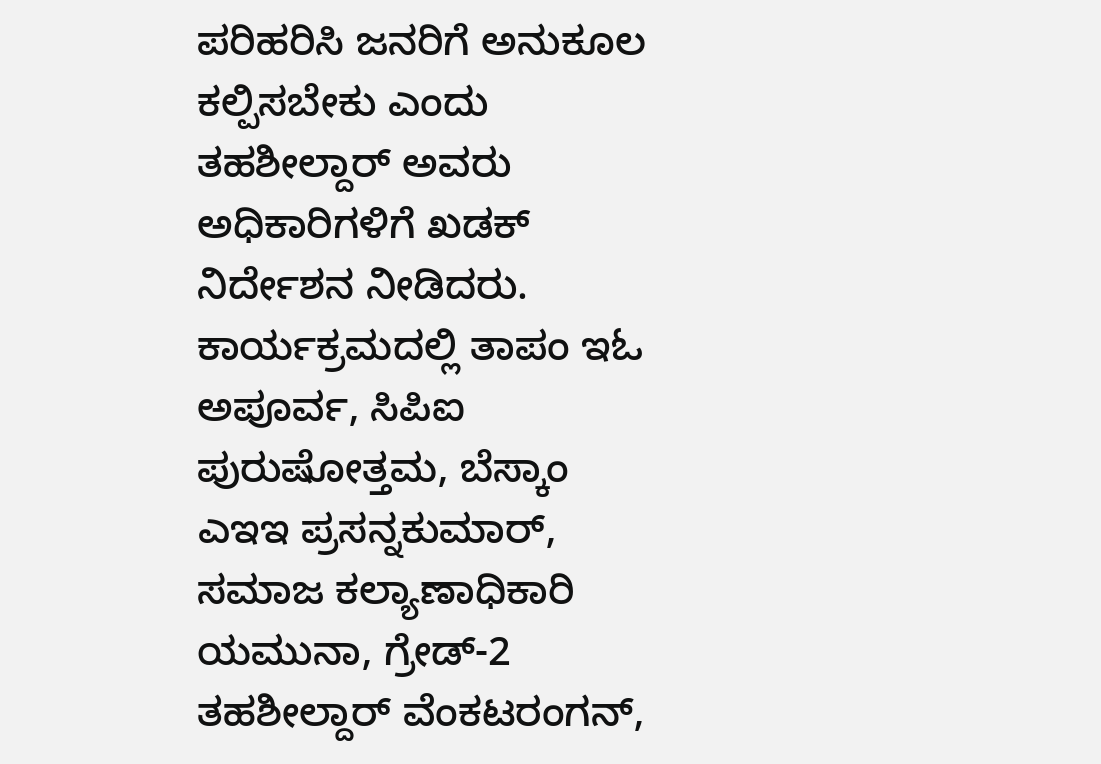ಪರಿಹರಿಸಿ ಜನರಿಗೆ ಅನುಕೂಲ ಕಲ್ಪಿಸಬೇಕು ಎಂದು ತಹಶೀಲ್ದಾರ್ ಅವರು ಅಧಿಕಾರಿಗಳಿಗೆ ಖಡಕ್ ನಿರ್ದೇಶನ ನೀಡಿದರು.
ಕಾರ್ಯಕ್ರಮದಲ್ಲಿ ತಾಪಂ ಇಓ ಅಪೂರ್ವ, ಸಿಪಿಐ ಪುರುಷೋತ್ತಮ, ಬೆಸ್ಕಾಂ ಎಇಇ ಪ್ರಸನ್ನಕುಮಾರ್, ಸಮಾಜ ಕಲ್ಯಾಣಾಧಿಕಾರಿ ಯಮುನಾ, ಗ್ರೇಡ್-2 ತಹಶೀಲ್ದಾರ್ ವೆಂಕಟರಂಗನ್,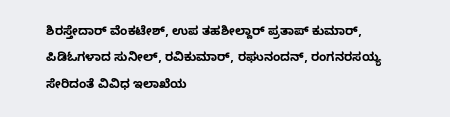ಶಿರಸ್ತೇದಾರ್ ವೆಂಕಟೇಶ್, ಉಪ ತಹಶೀಲ್ದಾರ್ ಪ್ರತಾಪ್ ಕುಮಾರ್, ಪಿಡಿಓಗಳಾದ ಸುನೀಲ್, ರವಿಕುಮಾರ್, ರಘುನಂದನ್, ರಂಗನರಸಯ್ಯ ಸೇರಿದಂತೆ ವಿವಿಧ ಇಲಾಖೆಯ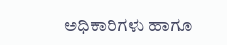ಅಧಿಕಾರಿಗಳು ಹಾಗೂ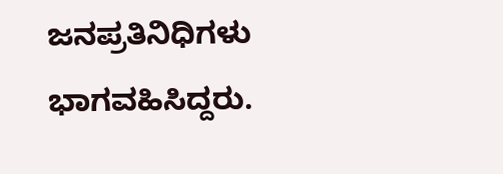ಜನಪ್ರತಿನಿಧಿಗಳು ಭಾಗವಹಿಸಿದ್ದರು.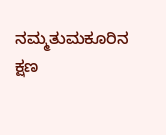ನಮ್ಮತುಮಕೂರಿನ ಕ್ಷಣ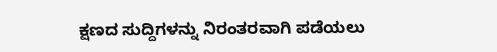ಕ್ಷಣದ ಸುದ್ದಿಗಳನ್ನು ನಿರಂತರವಾಗಿ ಪಡೆಯಲು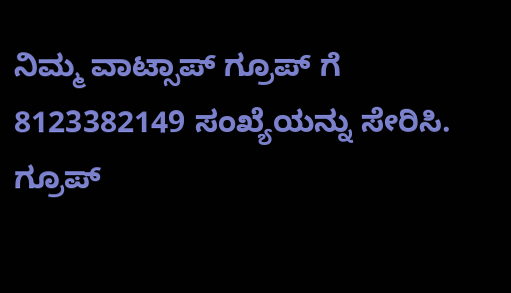ನಿಮ್ಮ ವಾಟ್ಸಾಪ್ ಗ್ರೂಪ್ ಗೆ 8123382149 ಸಂಖ್ಯೆಯನ್ನು ಸೇರಿಸಿ.
ಗ್ರೂಪ್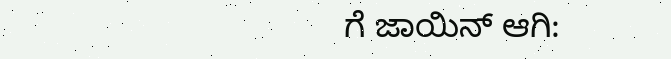ಗೆ ಜಾಯಿನ್ ಆಗಿ: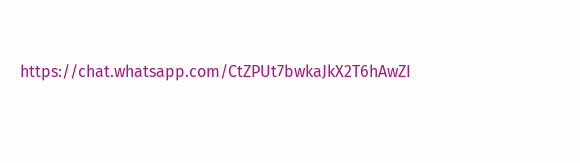https://chat.whatsapp.com/CtZPUt7bwkaJkX2T6hAwZI